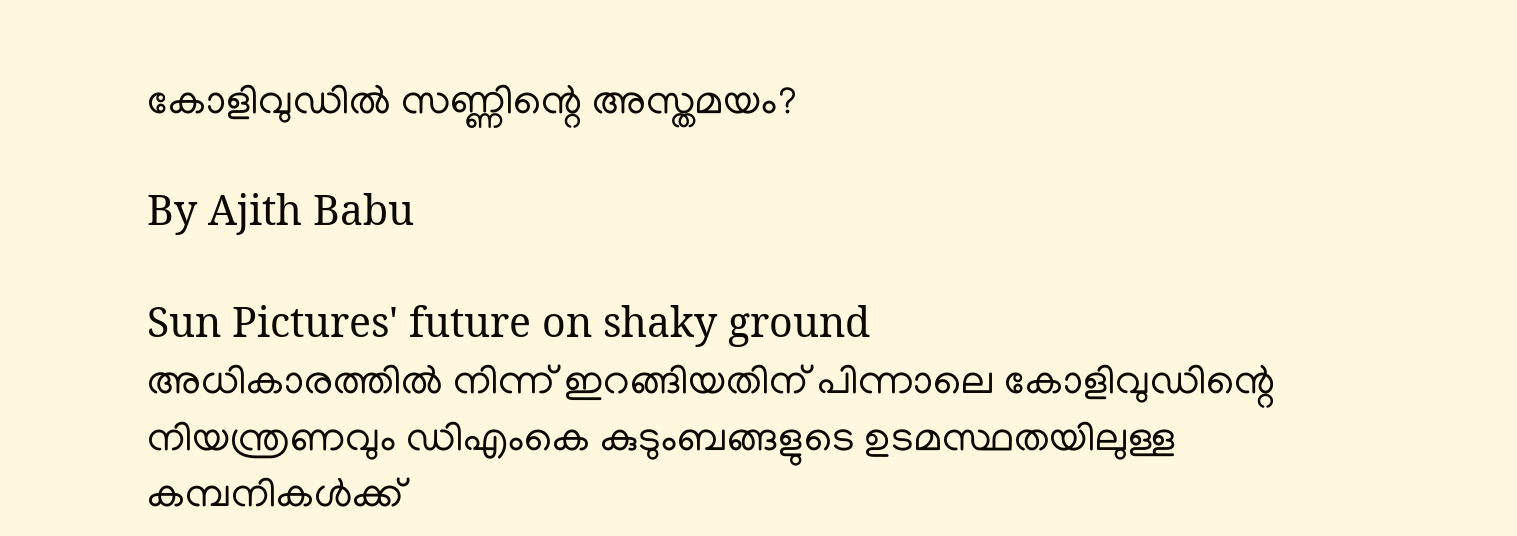കോളിവുഡില്‍ സണ്ണിന്റെ അസ്തമയം?

By Ajith Babu

Sun Pictures' future on shaky ground
അധികാരത്തില്‍ നിന്ന് ഇറങ്ങിയതിന് പിന്നാലെ കോളിവുഡിന്റെ നിയന്ത്രണവും ഡിഎംകെ കുടുംബങ്ങളുടെ ഉടമസ്ഥതയിലുള്ള കമ്പനികള്‍ക്ക്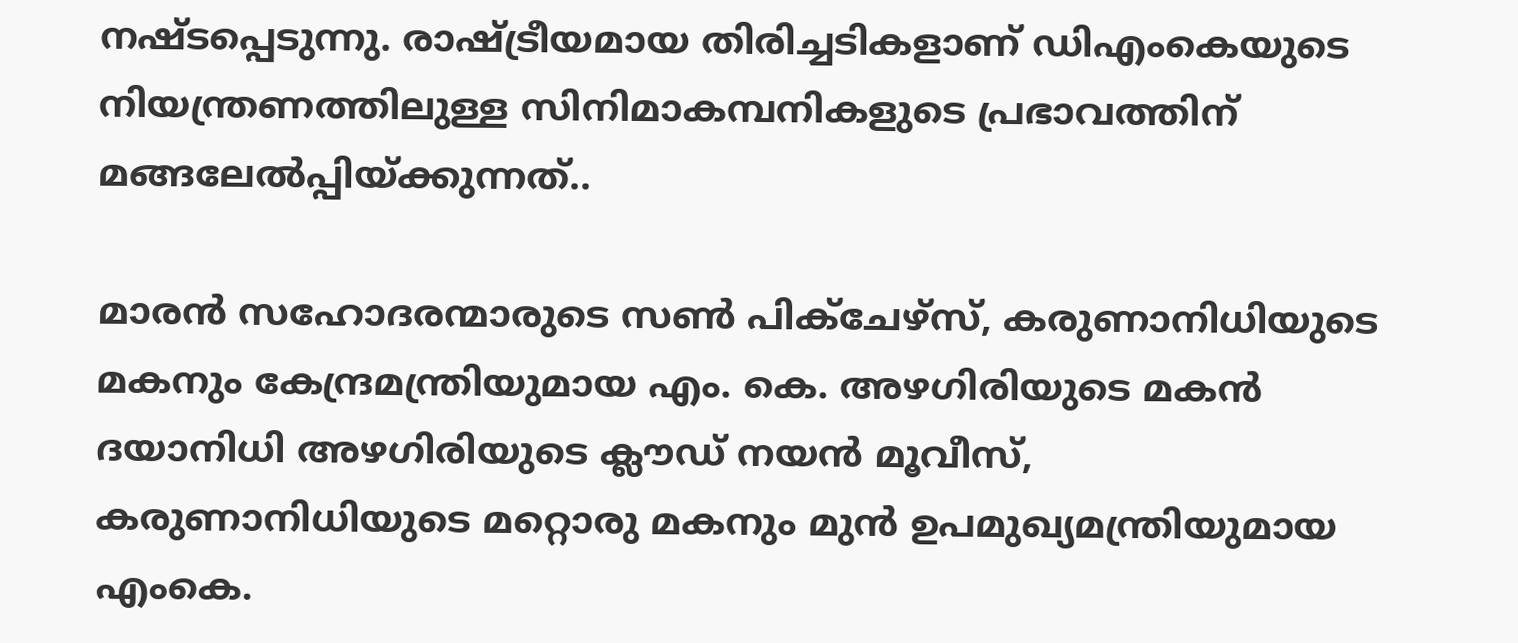നഷ്ടപ്പെടുന്നു. രാഷ്ട്രീയമായ തിരിച്ചടികളാണ് ഡിഎംകെയുടെ നിയന്ത്രണത്തിലുള്ള സിനിമാകമ്പനികളുടെ പ്രഭാവത്തിന് മങ്ങലേല്‍പ്പിയ്ക്കുന്നത്..

മാരന്‍ സഹോദരന്മാരുടെ സണ്‍ പിക്‌ചേഴ്‌സ്, കരുണാനിധിയുടെ മകനും കേന്ദ്രമന്ത്രിയുമായ എം. കെ. അഴഗിരിയുടെ മകന്‍ ദയാനിധി അഴഗിരിയുടെ ക്ലൗഡ് നയന്‍ മൂവീസ്, കരുണാനിധിയുടെ മറ്റൊരു മകനും മുന്‍ ഉപമുഖ്യമന്ത്രിയുമായ എംകെ.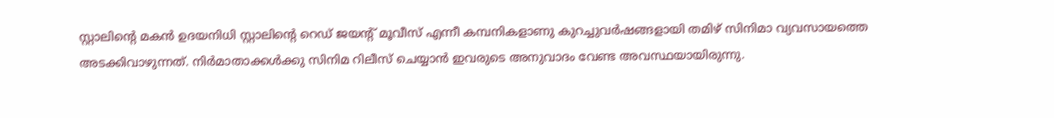സ്റ്റാലിന്റെ മകന്‍ ഉദയനിധി സ്റ്റാലിന്റെ റെഡ് ജയന്റ് മൂവീസ് എന്നീ കമ്പനികളാണു കുറച്ചുവര്‍ഷങ്ങളായി തമിഴ് സിനിമാ വ്യവസായത്തെ അടക്കിവാഴുന്നത്. നിര്‍മാതാക്കള്‍ക്കു സിനിമ റിലീസ് ചെയ്യാന്‍ ഇവരുടെ അനുവാദം വേണ്ട അവസ്ഥയായിരുന്നു.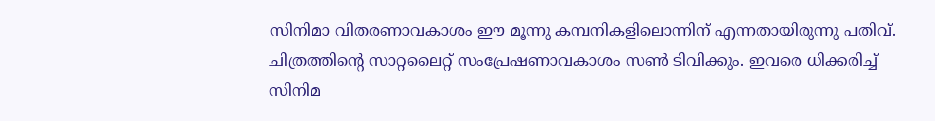സിനിമാ വിതരണാവകാശം ഈ മൂന്നു കമ്പനികളിലൊന്നിന് എന്നതായിരുന്നു പതിവ്. ചിത്രത്തിന്റെ സാറ്റലൈറ്റ് സംപ്രേഷണാവകാശം സണ്‍ ടിവിക്കും. ഇവരെ ധിക്കരിച്ച് സിനിമ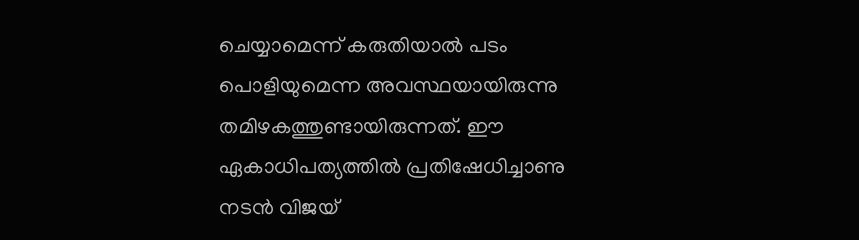ചെയ്യാമെന്ന് കരുതിയാല്‍ പടം പൊളിയുമെന്ന അവസ്ഥയായിരുന്നു തമിഴകത്തുണ്ടായിരുന്നത്. ഈ ഏകാധിപത്യത്തില്‍ പ്രതിഷേധിച്ചാണു നടന്‍ വിജയ്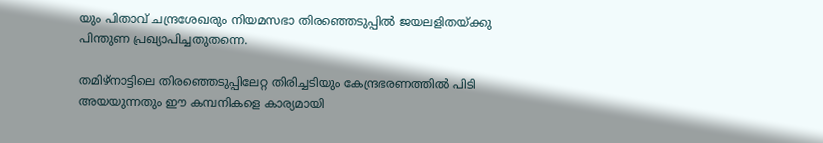യും പിതാവ് ചന്ദ്രശേഖരും നിയമസഭാ തിരഞ്ഞെടുപ്പില്‍ ജയലളിതയ്ക്കു പിന്തുണ പ്രഖ്യാപിച്ചതുതന്നെ.

തമിഴ്‌നാട്ടിലെ തിരഞ്ഞെടുപ്പിലേറ്റ തിരിച്ചടിയും കേന്ദ്രഭരണത്തില്‍ പിടി അയയുന്നതും ഈ കമ്പനികളെ കാര്യമായി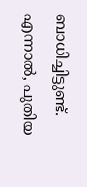ബാധിച്ചിട്ടുണ്ട്. എന്നാല്‍, പുതിയ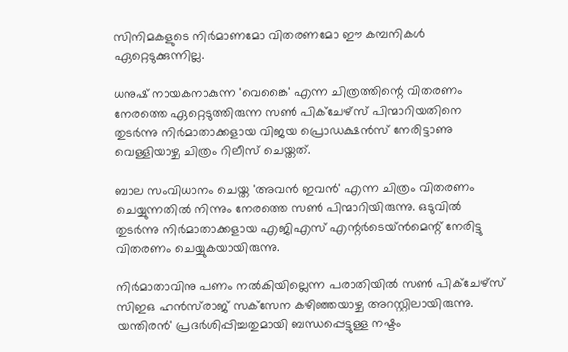സിനിമകളുടെ നിര്‍മാണമോ വിതരണമോ ഈ കമ്പനികള്‍ ഏറ്റെടുക്കുന്നില്ല.

ധനുഷ് നായകനാകുന്ന 'വെങ്കൈ' എന്ന ചിത്രത്തിന്റെ വിതരണം നേരത്തെ ഏറ്റെടുത്തിരുന്ന സണ്‍ പിക്‌ചേഴ്‌സ് പിന്മാറിയതിനെ തുടര്‍ന്നു നിര്‍മാതാക്കളായ വിജയ പ്രൊഡക്ഷന്‍സ് നേരിട്ടാണു വെള്ളിയാഴ്ച ചിത്രം റിലീസ് ചെയ്തത്.

ബാല സംവിധാനം ചെയ്ത 'അവന്‍ ഇവന്‍' എന്ന ചിത്രം വിതരണം ചെയ്യുന്നതില്‍ നിന്നും നേരത്തെ സണ്‍ പിന്മാറിയിരുന്നു. ഒടുവില്‍ തുടര്‍ന്നു നിര്‍മാതാക്കളായ എജിഎസ് എന്റര്‍ടെയ്ന്‍മെന്റ് നേരിട്ടു വിതരണം ചെയ്യുകയായിരുന്നു.

നിര്‍മാതാവിനു പണം നല്‍കിയില്ലെന്ന പരാതിയില്‍ സണ്‍ പിക്‌ചേഴ്‌സ് സിഇഒ ഹന്‍സ്‌രാജ് സക്‌സേന കഴിഞ്ഞയാഴ്ച അറസ്റ്റിലായിരുന്നു. യന്തിരന്‍' പ്രദര്‍ശിപ്പിച്ചതുമായി ബന്ധപ്പെട്ടുള്ള നഷ്ടം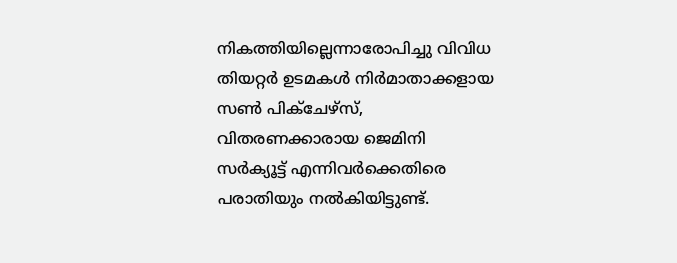നികത്തിയില്ലെന്നാരോപിച്ചു വിവിധ തിയറ്റര്‍ ഉടമകള്‍ നിര്‍മാതാക്കളായ സണ്‍ പിക്‌ചേഴ്‌സ്, വിതരണക്കാരായ ജെമിനി സര്‍ക്യൂട്ട് എന്നിവര്‍ക്കെതിരെ പരാതിയും നല്‍കിയിട്ടുണ്ട്.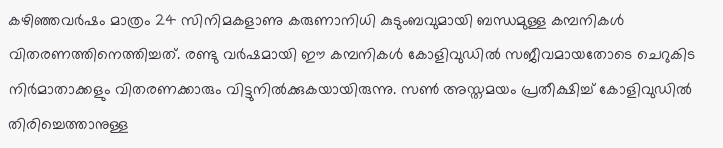കഴിഞ്ഞവര്‍ഷം മാത്രം 24 സിനിമകളാണു കരുണാനിധി കുടുംബവുമായി ബന്ധമുള്ള കമ്പനികള്‍ വിതരണത്തിനെത്തിച്ചത്. രണ്ടു വര്‍ഷമായി ഈ കമ്പനികള്‍ കോളിവുഡില്‍ സജീവമായതോടെ ചെറുകിട നിര്‍മാതാക്കളും വിതരണക്കാരും വിട്ടുനില്‍ക്കുകയായിരുന്നു. സണ്‍ അസ്തമയം പ്രതീക്ഷിച്ച് കോളിവുഡില്‍ തിരിച്ചെത്താനുള്ള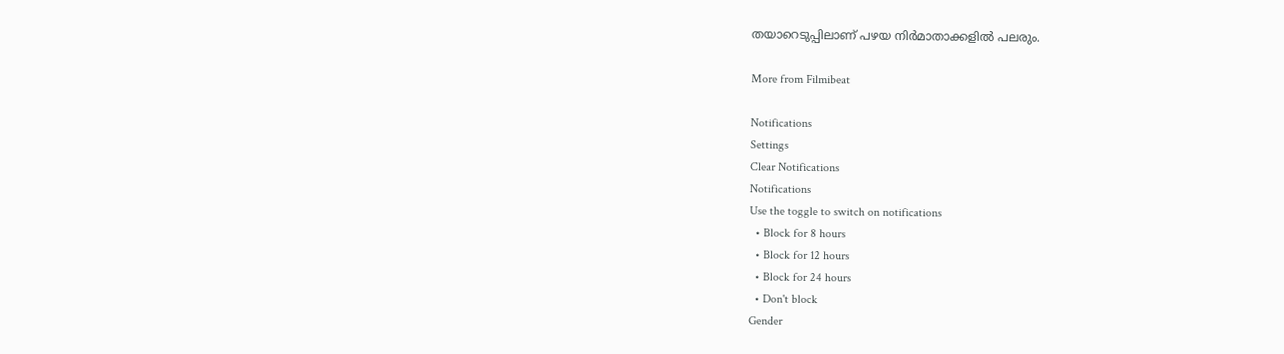തയാറെടുപ്പിലാണ് പഴയ നിര്‍മാതാക്കളില്‍ പലരും.

More from Filmibeat

Notifications
Settings
Clear Notifications
Notifications
Use the toggle to switch on notifications
  • Block for 8 hours
  • Block for 12 hours
  • Block for 24 hours
  • Don't block
Gender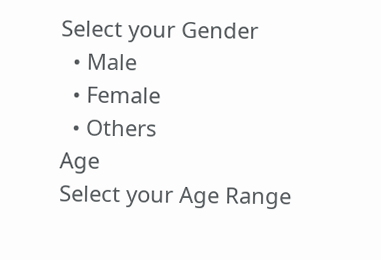Select your Gender
  • Male
  • Female
  • Others
Age
Select your Age Range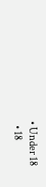• Under 18
  • 18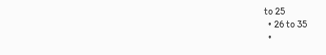to 25
  • 26 to 35
  •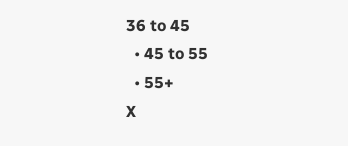36 to 45
  • 45 to 55
  • 55+
X